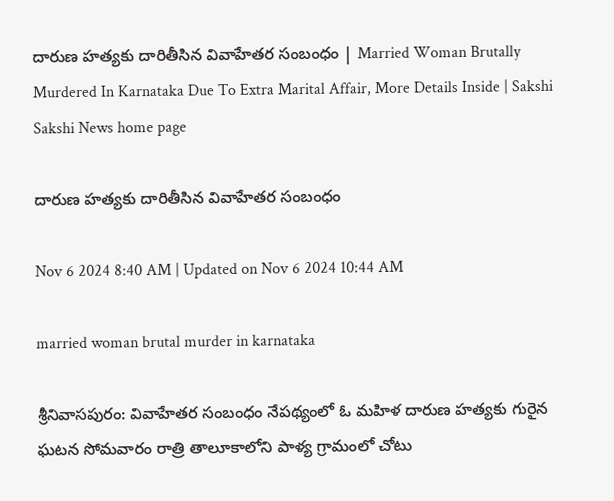దారుణ హత్యకు దారితీసిన వివాహేతర సంబంధం | Married Woman Brutally Murdered In Karnataka Due To Extra Marital Affair, More Details Inside | Sakshi
Sakshi News home page

దారుణ హత్యకు దారితీసిన వివాహేతర సంబంధం

Nov 6 2024 8:40 AM | Updated on Nov 6 2024 10:44 AM

married woman brutal murder in karnataka

శ్రీనివాసపురం: వివాహేతర సంబంధం నేపథ్యంలో ఓ మహిళ దారుణ హత్యకు గురైన ఘటన సోమవారం రాత్రి తాలూకాలోని పాళ్య గ్రామంలో చోటు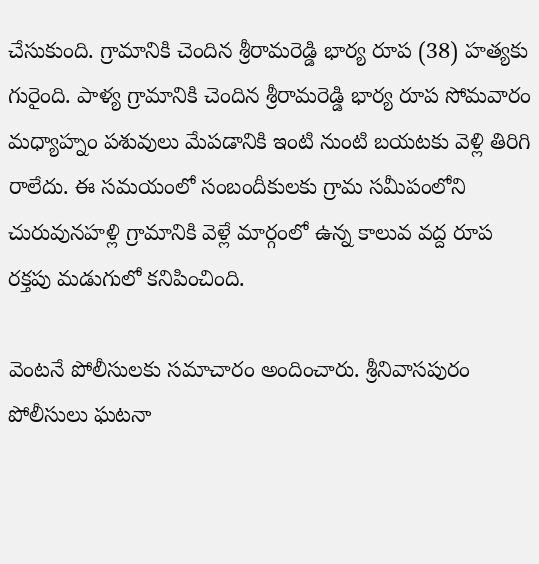చేసుకుంది. గ్రామానికి చెందిన శ్రీరామరెడ్డి భార్య రూప (38) హత్యకు గురైంది. పాళ్య గ్రామానికి చెందిన శ్రీరామరెడ్డి భార్య రూప సోమవారం మధ్యాహ్నం పశువులు మేపడానికి ఇంటి నుంటి బయటకు వెళ్లి తిరిగి రాలేదు. ఈ సమయంలో సంబందీకులకు గ్రామ సమీపంలోని చురువునహళ్లి గ్రామానికి వెళ్లే మార్గంలో ఉన్న కాలువ వద్ద రూప రక్తపు మడుగులో కనిపించింది.

వెంటనే పోలీసులకు సమాచారం అందించారు. శ్రీనివాసపురం పోలీసులు ఘటనా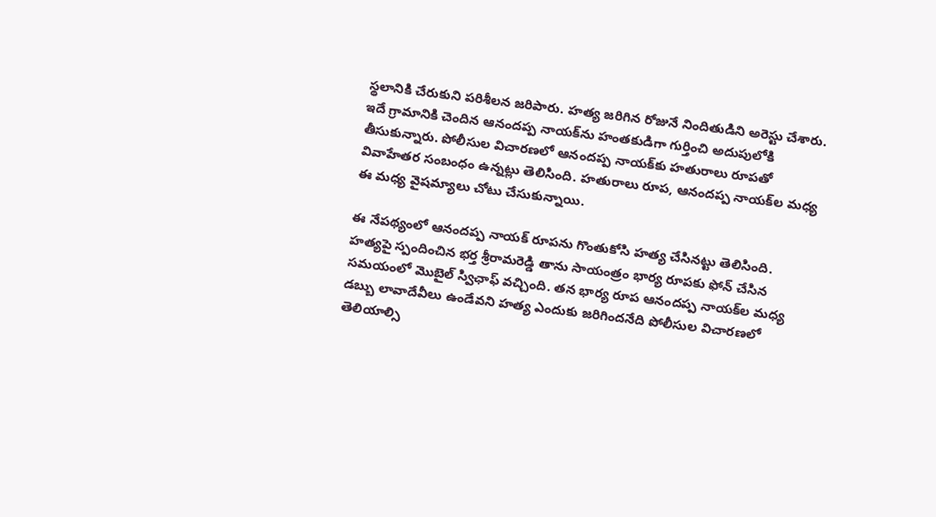స్థలానికి చేరుకుని పరిశీలన జరిపారు. హత్య జరిగిన రోజునే నిందితుడిని అరెస్టు చేశారు. ఇదే గ్రామానికి చెందిన ఆనందప్ప నాయక్‌ను హంతకుడిగా గుర్తించి అదుపులోకి తీసుకున్నారు. పోలీసుల విచారణలో ఆనందప్ప నాయక్‌కు హతురాలు రూపతో వివాహేతర సంబంధం ఉన్నట్లు తెలిసింది. హతురాలు రూప, ఆనందప్ప నాయక్‌ల మధ్య ఈ మధ్య వైషమ్యాలు చోటు చేసుకున్నాయి.

ఈ నేపథ్యంలో ఆనందప్ప నాయక్‌ రూపను గొంతుకోసి హత్య చేసినట్టు తెలిసింది.  హత్యపై స్పందించిన భర్త శ్రీరామరెడ్డి తాను సాయంత్రం భార్య రూపకు ఫోన్‌ చేసిన సమయంలో మొబైల్‌ స్విఛాఫ్‌ వచ్చింది. తన భార్య రూప ఆనందప్ప నాయక్‌ల మధ్య డబ్బు లావాదేవీలు ఉండేవని హత్య ఎందుకు జరిగిందనేది పోలీసుల విచారణలో తెలియాల్సి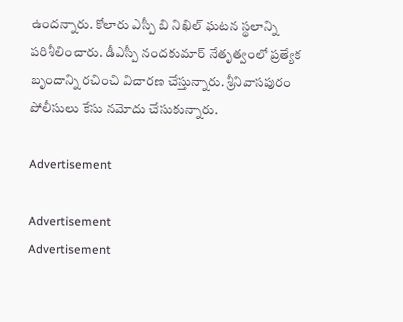ఉందన్నారు. కోలారు ఎస్పీ బి నిఖిల్‌ ఘటన స్థలాన్ని పరిశీలించారు. డీఎస్పీ నందకుమార్‌ నేతృత్వంలో ప్రత్యేక బృందాన్ని రచించి విచారణ చేస్తున్నారు. శ్రీనివాసపురం పోలీసులు కేసు నమోదు చేసుకున్నారు.

Advertisement

Advertisement
Advertisement